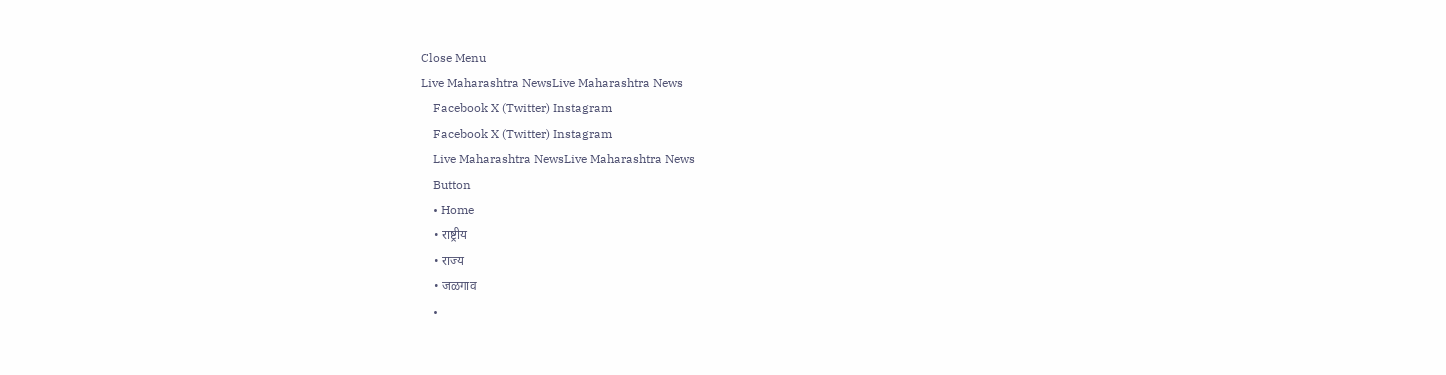Close Menu
Live Maharashtra NewsLive Maharashtra News
    Facebook X (Twitter) Instagram
    Facebook X (Twitter) Instagram
    Live Maharashtra NewsLive Maharashtra News
    Button
    • Home
    • राष्ट्रीय
    • राज्य
    • जळगाव
    •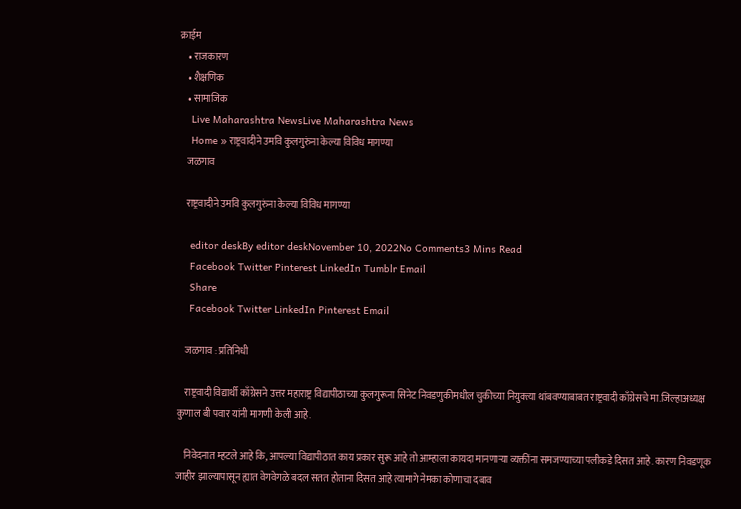क्राईम
    • राजकारण
    • शैक्षणिक
    • सामाजिक
    Live Maharashtra NewsLive Maharashtra News
    Home » राष्ट्रवादीने उमवि कुलगुरुंना केल्या विविध मागण्या
    जळगाव

    राष्ट्रवादीने उमवि कुलगुरुंना केल्या विविध मागण्या

    editor deskBy editor deskNovember 10, 2022No Comments3 Mins Read
    Facebook Twitter Pinterest LinkedIn Tumblr Email
    Share
    Facebook Twitter LinkedIn Pinterest Email

    जळगाव : प्रतिनिधी

    राष्ट्रवादी विद्यार्थी काँग्रेसने उत्तर महाराष्ट्र विद्यापीठाच्या कुलगुरूना सिनेट निवडणुकीमधील चुकीच्या नियुक्त्या थांबवण्याबाबत राष्ट्रवादी काँग्रेसचे मा.जिल्हाअध्यक्ष कुणाल बी पवार यांनी मागणी केली आहे.

    निवेदनात म्हटले आहे कि, आपल्या विद्यापीठात काय प्रकार सुरू आहे तो आम्हाला कायदा मानणाऱ्या व्यक्तींना समजण्याच्या पलीकडे दिसत आहे. कारण निवडणूक जाहीर झाल्यापासून ह्यात वेगवेगळे बदल सतत होताना दिसत आहे त्यामागे नेमका कोणाचा दबाव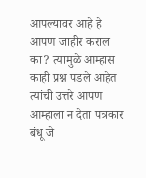आपल्यावर आहे हे आपण जाहीर कराल का? त्यामुळे आम्हास काही प्रश्न पडले आहेत त्यांची उत्तरे आपण आम्हाला न देता पत्रकार बंधू जे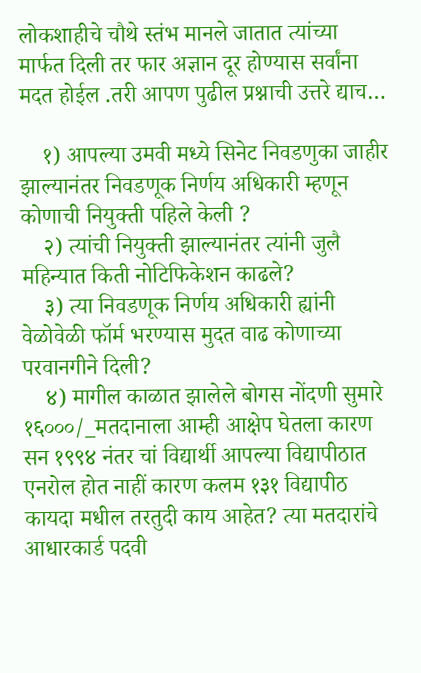लोकशाहीचे चौथे स्तंभ मानले जातात त्यांच्या मार्फत दिली तर फार अज्ञान दूर होण्यास सर्वांना मदत होईल .तरी आपण पुढील प्रश्नाची उत्तरे द्याच…

    १) आपल्या उमवी मध्ये सिनेट निवडणुका जाहीर झाल्यानंतर निवडणूक निर्णय अधिकारी म्हणून कोणाची नियुक्ती पहिले केली ?
    २) त्यांची नियुक्ती झाल्यानंतर त्यांनी जुलै महिन्यात किती नोटिफिकेशन काढले?
    ३) त्या निवडणूक निर्णय अधिकारी ह्यांनी वेळोवेळी फॉर्म भरण्यास मुदत वाढ कोणाच्या परवानगीने दिली?
    ४) मागील काळात झालेले बोगस नोंदणी सुमारे १६०००/_मतदानाला आम्ही आक्षेप घेतला कारण सन १९९४ नंतर चां विद्यार्थी आपल्या विद्यापीठात एनरोल होत नाहीं कारण कलम १३१ विद्यापीठ कायदा मधील तरतुदी काय आहेत? त्या मतदारांचे आधारकार्ड पदवी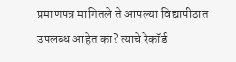प्रमाणपत्र मागितले ते आपल्या विद्यापीठात उपलब्ध आहेत का? त्याचे रेकॉर्ड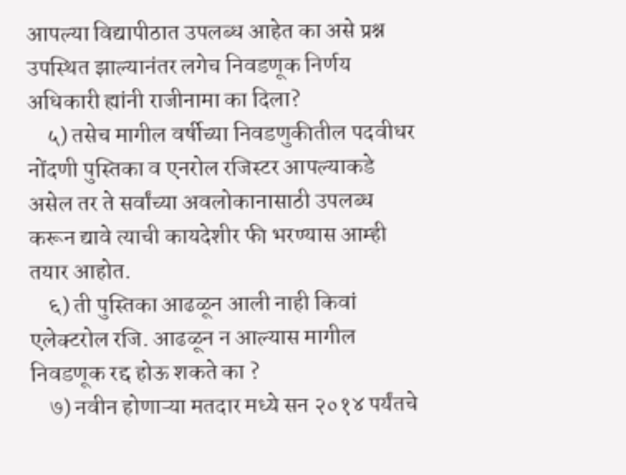आपल्या विद्यापीठात उपलब्ध आहेत का असे प्रश्न उपस्थित झाल्यानंतर लगेच निवडणूक निर्णय अधिकारी ह्यांनी राजीनामा का दिला?
    ५) तसेच मागील वर्षीच्या निवडणुकीतील पदवीधर नोंदणी पुस्तिका व एनरोल रजिस्टर आपल्याकडे असेल तर ते सर्वांच्या अवलोकानासाठी उपलब्ध करून द्यावे त्याची कायदेशीर फी भरण्यास आम्ही तयार आहोत.
    ६) ती पुस्तिका आढळून आली नाही किवां एलेक्टरोल रजि. आढळून न आल्यास मागील निवडणूक रद्द होऊ शकते का ?
    ७) नवीन होणाऱ्या मतदार मध्ये सन २०१४ पर्यंतचे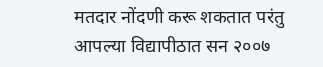मतदार नोंदणी करू शकतात परंतु आपल्या विद्यापीठात सन २००७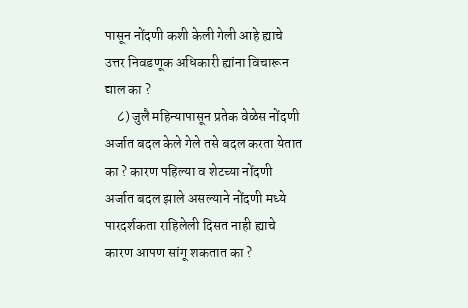पासून नोंदणी कशी केली गेली आहे ह्याचे उत्तर निवडणूक अधिकारी ह्यांना विचारून द्याल का ?
    ८) जुलै महिन्यापासून प्रतेक वेळेस नोंदणी अर्जात बदल केले गेले तसे बदल करता येतात का ? कारण पहिल्या व शेटच्या नोंदणी अर्जात बदल झाले असल्याने नोंदणी मध्ये पारदर्शकता राहिलेली दिसत नाही ह्याचे कारण आपण सांगू शकतात का ?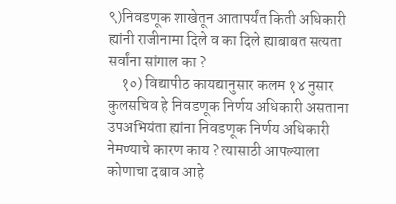९)निवडणूक शाखेतून आतापर्यंत किती अधिकारी ह्यांनी राजीनामा दिले व का दिले ह्याबाबत सत्यता सर्वांना सांगाल का ?
    १०) विद्यापीठ कायद्यानुसार कलम १४ नुसार कुलसचिव हे निवडणूक निर्णय अधिकारी असताना उपअभियंता ह्यांना निवडणूक निर्णय अधिकारी नेमण्याचे कारण काय ? त्यासाठी आपल्याला कोणाचा दबाव आहे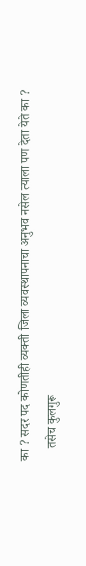का ? सदर पद कोणतीही व्यक्ती जिला व्यवस्थापनाचा अनुभव नसेल त्याला पण देता येते का ?
    तसेच कुलगुरू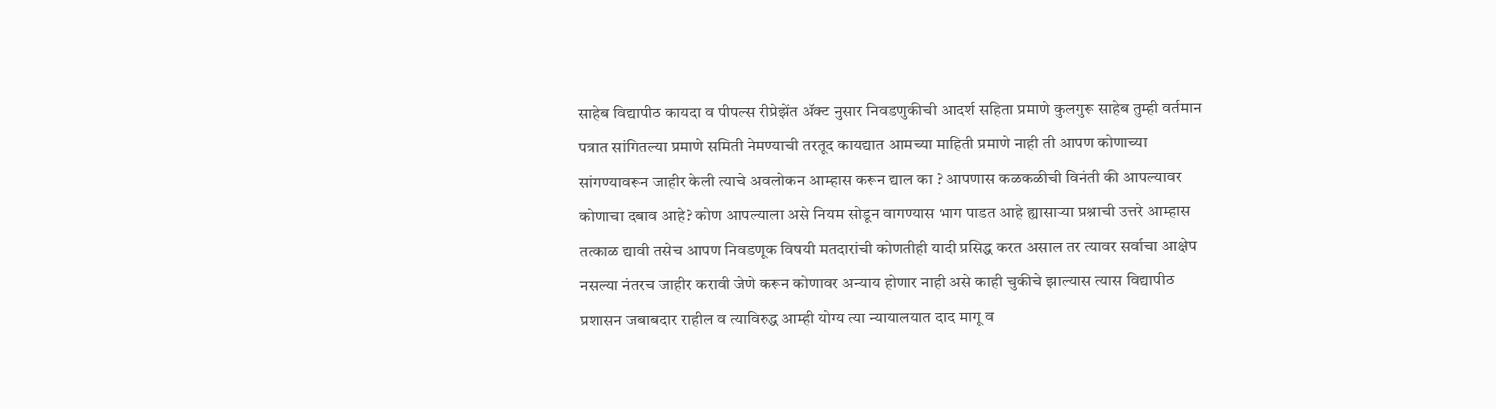साहेब विद्यापीठ कायदा व पीपल्स रीप्रेझेंत ॲक्ट नुसार निवडणुकीची आदर्श सहिता प्रमाणे कुलगुरू साहेब तुम्ही वर्तमान पत्रात सांगितल्या प्रमाणे समिती नेमण्याची तरतूद कायद्यात आमच्या माहिती प्रमाणे नाही ती आपण कोणाच्या सांगण्यावरून जाहीर केली त्याचे अवलोकन आम्हास करून द्याल का ? आपणास कळकळीची विनंती की आपल्यावर कोणाचा दबाव आहे? कोण आपल्याला असे नियम सोडून वागण्यास भाग पाडत आहे ह्यासाऱ्या प्रश्नाची उत्तरे आम्हास तत्काळ द्यावी तसेच आपण निवडणूक विषयी मतदारांची कोणतीही यादी प्रसिद्ध करत असाल तर त्यावर सर्वाचा आक्षेप नसल्या नंतरच जाहीर करावी जेणे करून कोणावर अन्याय होणार नाही असे काही चुकीचे झाल्यास त्यास विद्यापीठ प्रशासन जबाबदार राहील व त्याविरुद्ध आम्ही योग्य त्या न्यायालयात दाद मागू व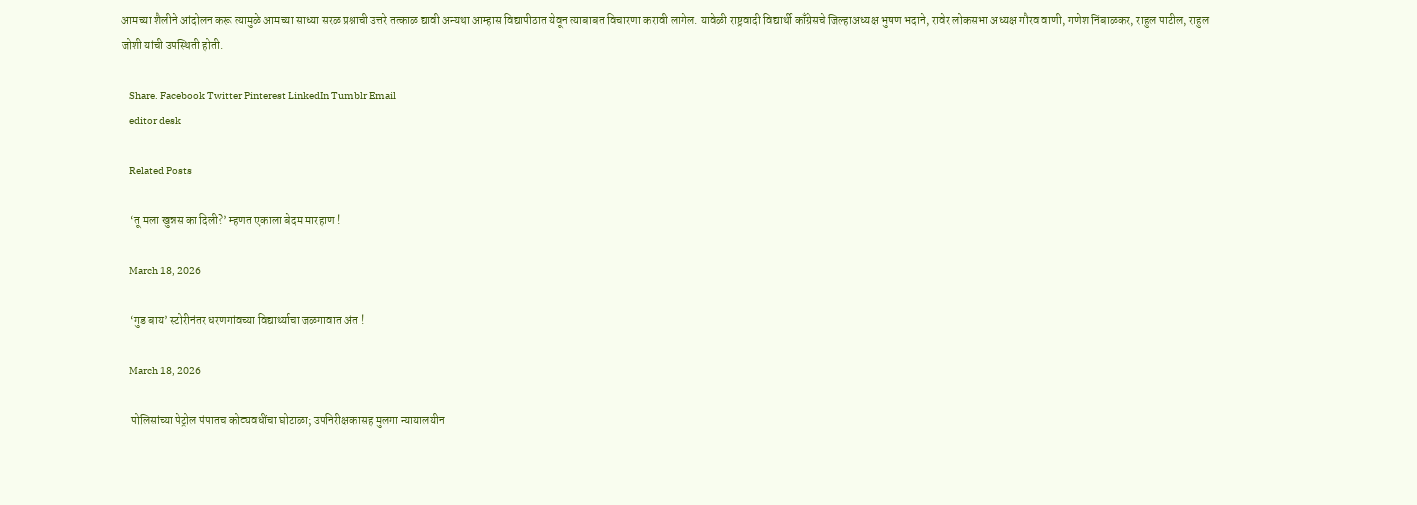आमच्या शैलीने आंदोलन करू त्यामुळे आमच्या साध्या सरळ प्रश्नाची उत्तरे तत्काळ द्यावी अन्यथा आम्हास विद्यापीठात येवून त्याबाबत विचारणा करावी लागेल. यावेळी राष्ट्रवादी विद्यार्थी काँग्रेसचे जिल्हाअध्यक्ष भुषण भदाने, रावेर लोकसभा अध्यक्ष गौरव वाणी, गणेश निंबाळकर, राहुल पाटील, राहुल जोशी यांची उपस्थिती होती.

    Share. Facebook Twitter Pinterest LinkedIn Tumblr Email
    editor desk

    Related Posts

    ‘तू मला खुन्नस का दिली?’ म्हणत एकाला बेदम मारहाण !

    March 18, 2026

    ‘गुड बाय’ स्टोरीनंतर धरणगांवच्या विद्यार्थ्याचा जळगावात अंत !

    March 18, 2026

    पोलिसांच्या पेट्रोल पंपातच कोट्यवधींचा घोटाळा; उपनिरीक्षकासह मुलगा न्यायालयीन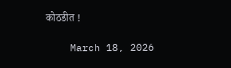कोठडीत !

    March 18, 2026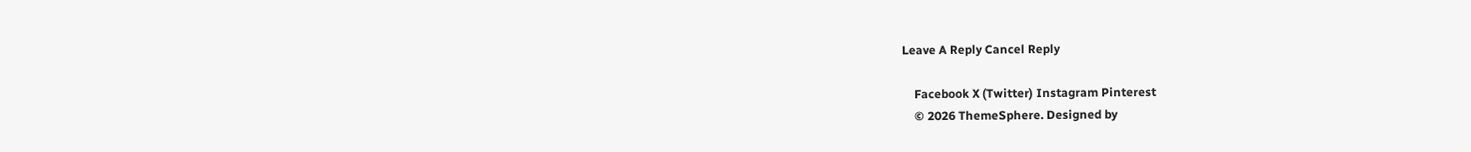Leave A Reply Cancel Reply

    Facebook X (Twitter) Instagram Pinterest
    © 2026 ThemeSphere. Designed by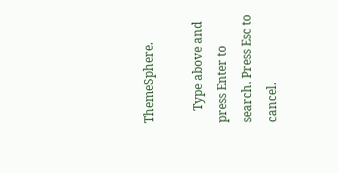ThemeSphere.

    Type above and press Enter to search. Press Esc to cancel.